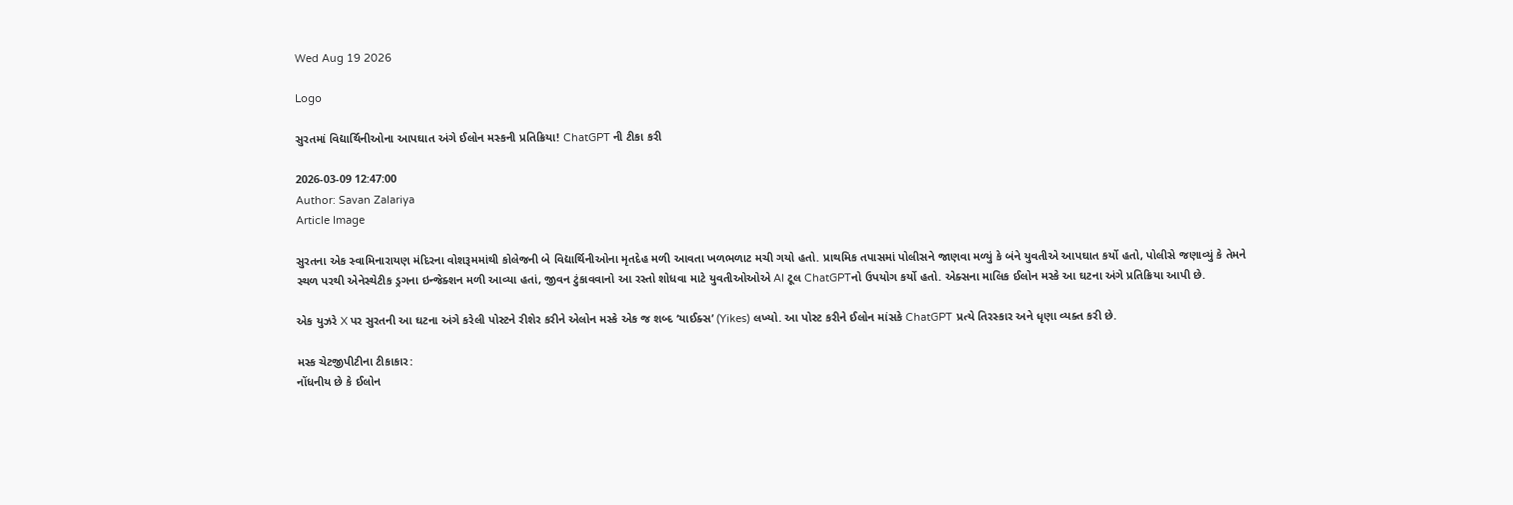Wed Aug 19 2026

Logo

સુરતમાં વિદ્યાર્થિનીઓના આપઘાત અંગે ઈલોન મસ્કની પ્રતિક્રિયા! ChatGPT ની ટીકા કરી

2026-03-09 12:47:00
Author: Savan Zalariya
Article Image

સુરતના એક સ્વામિનારાયણ મંદિરના વોશરૂમમાંથી કોલેજની બે વિદ્યાર્થિનીઓના મૃતદેહ મળી આવતા ખળભળાટ મચી ગયો હતો. પ્રાથમિક તપાસમાં પોલીસને જાણવા મળ્યું કે બંને યુવતીએ આપઘાત કર્યો હતો, પોલીસે જણાવ્યું કે તેમને સ્થળ પરથી એનેસ્થેટીક ડ્રગના ઇન્જેક્શન મળી આવ્યા હતાં, જીવન ટુંકાવવાનો આ રસ્તો શોધવા માટે યુવતીઓઓએ AI ટૂલ ChatGPTનો ઉપયોગ કર્યો હતો. એક્સના માલિક ઈલોન મસ્કે આ ઘટના અંગે પ્રતિક્રિયા આપી છે.

એક યુઝરે X પર સુરતની આ ઘટના અંગે કરેલી પોસ્ટને રીશેર કરીને એલોન મસ્કે એક જ શબ્દ ‘યાઈક્સ’ (Yikes) લખ્યો. આ પોસ્ટ કરીને ઈલોન માંસકે ChatGPT પ્રત્યે તિરસ્કાર અને ધૃણા વ્યક્ત કરી છે.

મસ્ક ચેટજીપીટીના ટીકાકાર:
નોંધનીય છે કે ઈલોન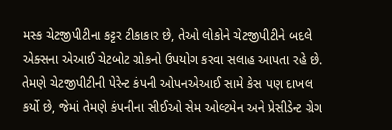મસ્ક ચેટજીપીટીના કટ્ટર ટીકાકાર છે, તેઓ લોકોને ચેટજીપીટીને બદલે એક્સના એઆઈ ચેટબોટ ગ્રોકનો ઉપયોગ કરવા સલાહ આપતા રહે છે. તેમણે ચેટજીપીટીની પેરેન્ટ કંપની ઓપનએઆઈ સામે કેસ પણ દાખલ કર્યો છે, જેમાં તેમણે કંપનીના સીઈઓ સેમ ઓલ્ટમેન અને પ્રેસીડેન્ટ ગ્રેગ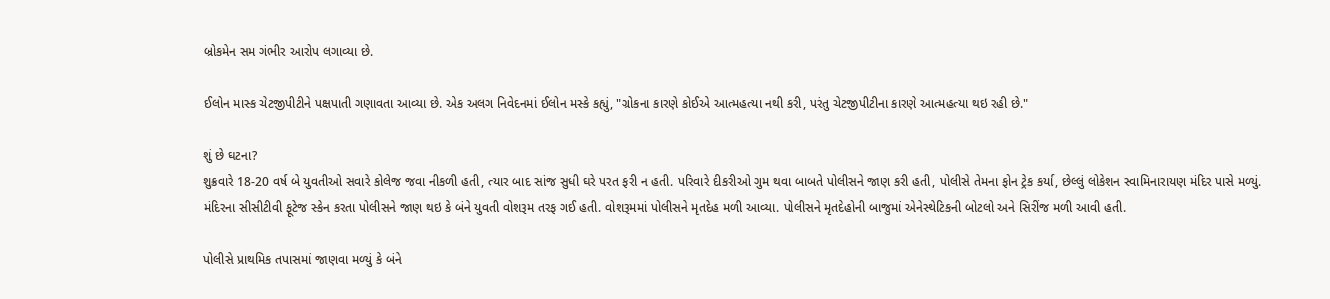બ્રોકમેન સમ ગંભીર આરોપ લગાવ્યા છે.

ઈલોન માસ્ક ચેટજીપીટીને પક્ષપાતી ગણાવતા આવ્યા છે. એક અલગ નિવેદનમાં ઈલોન મસ્કે કહ્યું, "ગ્રોકના કારણે કોઈએ આત્મહત્યા નથી કરી, પરંતુ ચેટજીપીટીના કારણે આત્મહત્યા થઇ રહી છે."

શું છે ઘટના?
શુક્રવારે 18-20 વર્ષ બે યુવતીઓ સવારે કોલેજ જવા નીકળી હતી, ત્યાર બાદ સાંજ સુધી ઘરે પરત ફરી ન હતી. પરિવારે દીકરીઓ ગુમ થવા બાબતે પોલીસને જાણ કરી હતી, પોલીસે તેમના ફોન ટ્રેક કર્યા, છેલ્લું લોકેશન સ્વામિનારાયણ મંદિર પાસે મળ્યું. મંદિરના સીસીટીવી ફૂટેજ સ્કેન કરતા પોલીસને જાણ થઇ કે બંને યુવતી વોશરૂમ તરફ ગઈ હતી. વોશરૂમમાં પોલીસને મૃતદેહ મળી આવ્યા. પોલીસને મૃતદેહોની બાજુમાં એનેસ્થેટિકની બોટલો અને સિરીંજ મળી આવી હતી.

પોલીસે પ્રાથમિક તપાસમાં જાણવા મળ્યું કે બંને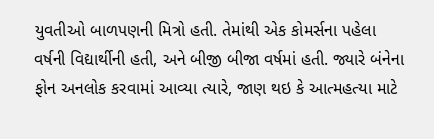યુવતીઓ બાળપણની મિત્રો હતી. તેમાંથી એક કોમર્સના પહેલા વર્ષની વિદ્યાર્થીની હતી, અને બીજી બીજા વર્ષમાં હતી. જ્યારે બંનેના ફોન અનલોક કરવામાં આવ્યા ત્યારે, જાણ થઇ કે આત્મહત્યા માટે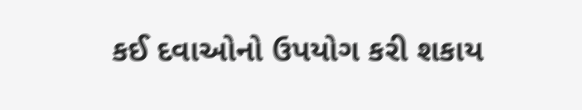કઈ દવાઓનો ઉપયોગ કરી શકાય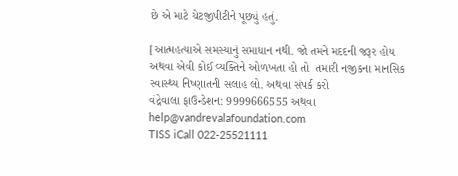છે એ માટે ચેટજીપીટીને પૂછ્યું હતું.

[આત્મહત્યાએ સમસ્યાનું સમાધાન નથી. જો તમને મદદની જરૂર હોય અથવા એવી કોઈ વ્યક્તિને ઓળખતા હો તો  તમારી નજીકના માનસિક સ્વાસ્થ્ય નિષ્ણાતની સલાહ લો. અથવા સંપર્ક કરો
વંદ્રેવાલા ફાઉન્ડેશન: 9999666555 અથવા help@vandrevalafoundation.com
TISS iCall 022-25521111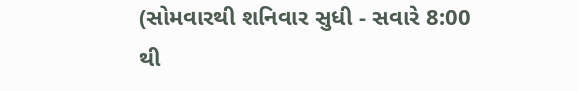(સોમવારથી શનિવાર સુધી - સવારે 8:00 થી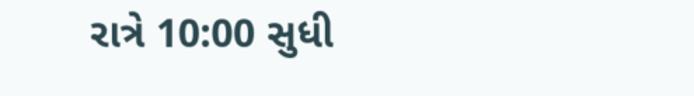રાત્રે 10:00 સુધી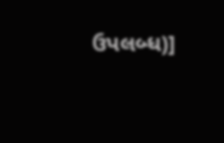ઉપલબ્ધ)]